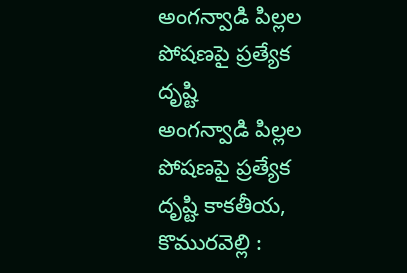అంగన్వాడి పిల్లల పోషణపై ప్రత్యేక దృష్టి
అంగన్వాడి పిల్లల పోషణపై ప్రత్యేక దృష్టి కాకతీయ, కొమురవెల్లి :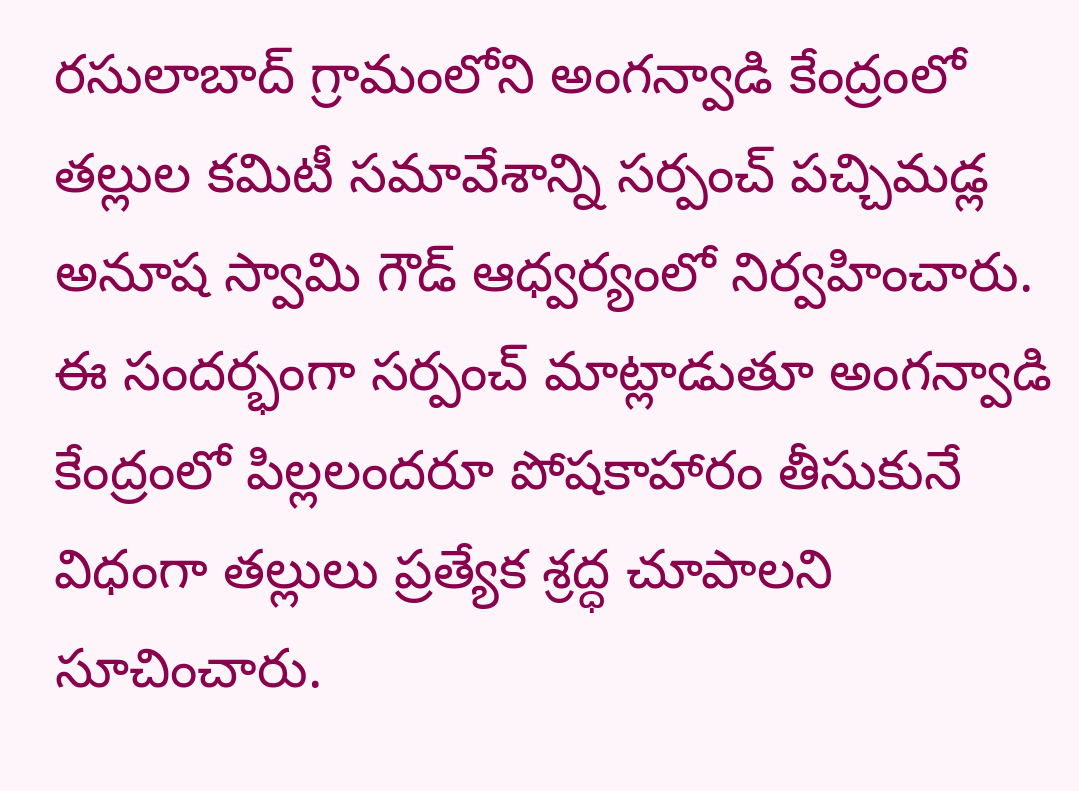రసులాబాద్ గ్రామంలోని అంగన్వాడి కేంద్రంలో తల్లుల కమిటీ సమావేశాన్ని సర్పంచ్ పచ్చిమడ్ల అనూష స్వామి గౌడ్ ఆధ్వర్యంలో నిర్వహించారు. ఈ సందర్భంగా సర్పంచ్ మాట్లాడుతూ అంగన్వాడి కేంద్రంలో పిల్లలందరూ పోషకాహారం తీసుకునే విధంగా తల్లులు ప్రత్యేక శ్రద్ధ చూపాలని సూచించారు.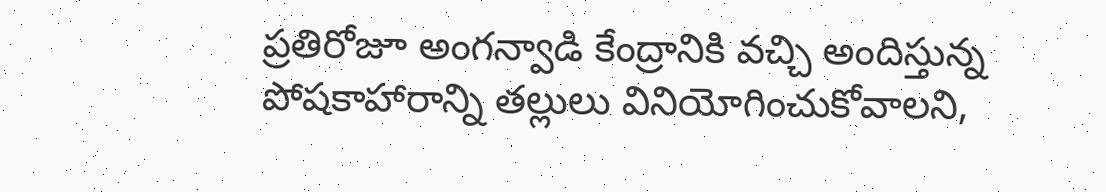ప్రతిరోజూ అంగన్వాడి కేంద్రానికి వచ్చి అందిస్తున్న పోషకాహారాన్ని తల్లులు వినియోగించుకోవాలని,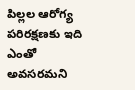పిల్లల ఆరోగ్య పరిరక్షణకు ఇది ఎంతో అవసరమని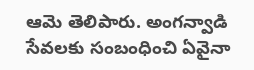ఆమె తెలిపారు. అంగన్వాడి సేవలకు సంబంధించి ఏవైనా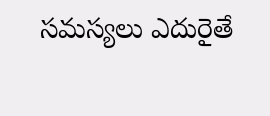సమస్యలు ఎదురైతే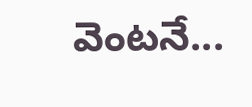వెంటనే...